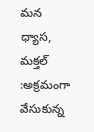మన ధ్యాస, మక్తల్ :అక్రమంగా వేసుకున్న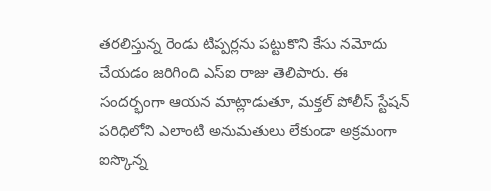తరలిస్తున్న రెండు టిప్పర్లను పట్టుకొని కేసు నమోదు చేయడం జరిగింది ఎస్ఐ రాజు తెలిపారు. ఈ సందర్భంగా ఆయన మాట్లాడుతూ, మక్తల్ పోలీస్ స్టేషన్ పరిధిలోని ఎలాంటి అనుమతులు లేకుండా అక్రమంగా ఐస్కొన్న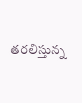తరలిస్తున్న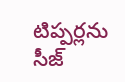టిప్పర్లను సీజ్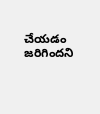చేయడం జరిగిందని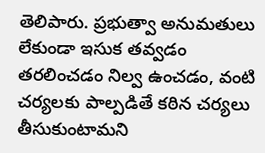తెలిపారు. ప్రభుత్వా అనుమతులు లేకుండా ఇసుక తవ్వడం తరలించడం నిల్వ ఉంచడం, వంటి చర్యలకు పాల్పడితే కఠిన చర్యలు తీసుకుంటామని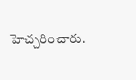హెచ్చరించారు.